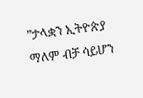”ታላቋን ኢትዮጵያ ማለም ብቻ ሳይሆን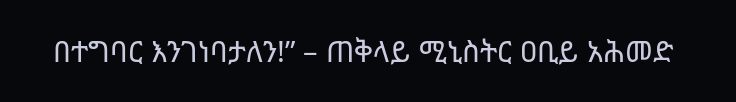በተግባር እንገነባታለን!” – ጠቅላይ ሚኒስትር ዐቢይ አሕመድ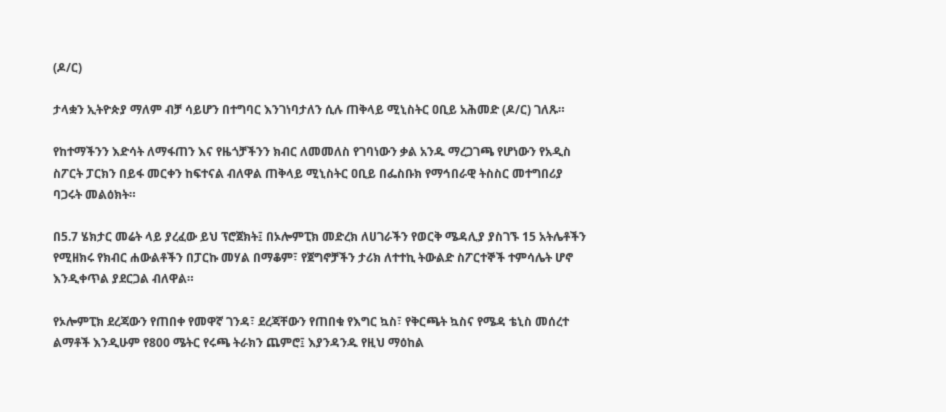(ዶ/ር)

ታላቋን ኢትዮጵያ ማለም ብቻ ሳይሆን በተግባር እንገነባታለን ሲሉ ጠቅላይ ሚኒስትር ዐቢይ አሕመድ (ዶ/ር) ገለጹ።

የከተማችንን እድሳት ለማፋጠን እና የዜጎቻችንን ክብር ለመመለስ የገባነውን ቃል አንዱ ማረጋገጫ የሆነውን የአዲስ ስፖርት ፓርክን በይፋ መርቀን ከፍተናል ብለዋል ጠቅላይ ሚኒስትር ዐቢይ በፌስቡክ የማኅበራዊ ትስስር መተግበሪያ ባጋሩት መልዕክት።

በ5.7 ሄክታር መሬት ላይ ያረፈው ይህ ፕሮጀክት፤ በኦሎምፒክ መድረክ ለሀገራችን የወርቅ ሜዳሊያ ያስገኙ 15 አትሌቶችን የሚዘክሩ የክብር ሐውልቶችን በፓርኩ መሃል በማቆም፣ የጀግኖቻችን ታሪክ ለተተኪ ትውልድ ስፖርተኞች ተምሳሌት ሆኖ እንዲቀጥል ያደርጋል ብለዋል።

የኦሎምፒክ ደረጃውን የጠበቀ የመዋኛ ገንዳ፣ ደረጃቸውን የጠበቁ የእግር ኳስ፣ የቅርጫት ኳስና የሜዳ ቴኒስ መሰረተ ልማቶች እንዲሁም የ800 ሜትር የሩጫ ትራክን ጨምሮ፤ እያንዳንዱ የዚህ ማዕከል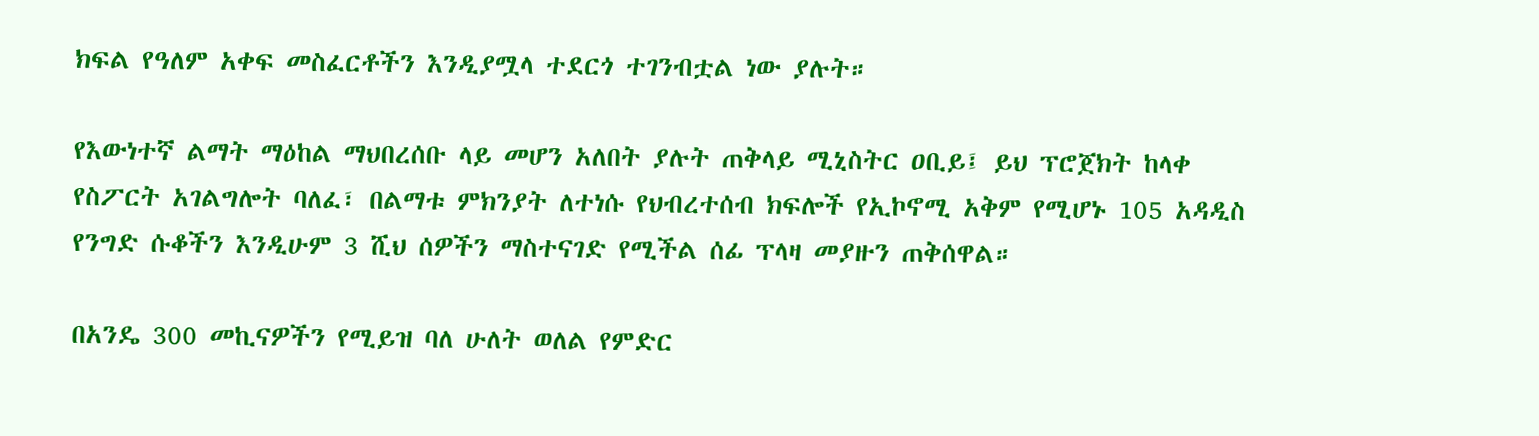ክፍል የዓለም አቀፍ መስፈርቶችን እንዲያሟላ ተደርጎ ተገንብቷል ነው ያሉት።

የእውነተኛ ልማት ማዕከል ማህበረሰቡ ላይ መሆን አለበት ያሉት ጠቅላይ ሚኒስትር ዐቢይ፤ ይህ ፕሮጀክት ከላቀ የስፖርት አገልግሎት ባለፈ፣ በልማቱ ምክንያት ለተነሱ የህብረተሰብ ክፍሎች የኢኮኖሚ አቅም የሚሆኑ 105 አዳዲስ የንግድ ሱቆችን እንዲሁም 3 ሺህ ሰዎችን ማስተናገድ የሚችል ሰፊ ፕላዛ መያዙን ጠቅሰዋል።

በአንዴ 300 መኪናዎችን የሚይዝ ባለ ሁለት ወለል የምድር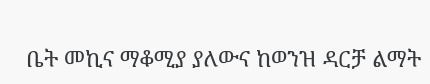ቤት መኪና ማቆሚያ ያለውና ከወንዝ ዳርቻ ልማት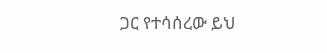ጋር የተሳሰረው ይህ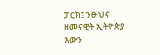ፓርክ፤ ንፁህና ዘመናዊት ኢትዮጵያ እውን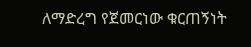ለማድረግ የጀመርነው ቁርጠኝነት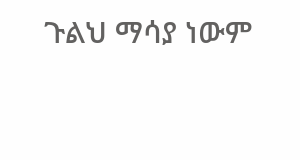ጉልህ ማሳያ ነውም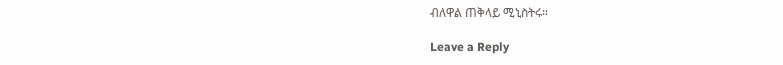ብለዋል ጠቅላይ ሚኒስትሩ።

Leave a Reply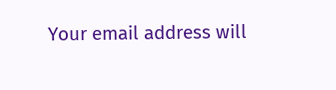Your email address will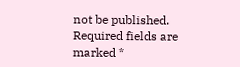not be published. Required fields are marked *